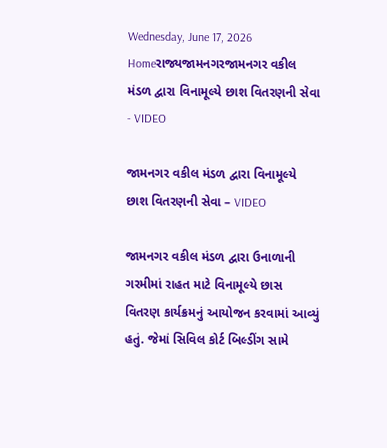Wednesday, June 17, 2026
Homeરાજ્યજામનગરજામનગર વકીલ મંડળ દ્વારા વિનામૂલ્યે છાશ વિતરણની સેવા - VIDEO

જામનગર વકીલ મંડળ દ્વારા વિનામૂલ્યે છાશ વિતરણની સેવા – VIDEO

જામનગર વકીલ મંડળ દ્વારા ઉનાળાની ગરમીમાં રાહત માટે વિનામૂલ્યે છાસ વિતરણ કાર્યક્રમનું આયોજન કરવામાં આવ્યું હતું. જેમાં સિવિલ કોર્ટ બિલ્ડીંગ સામે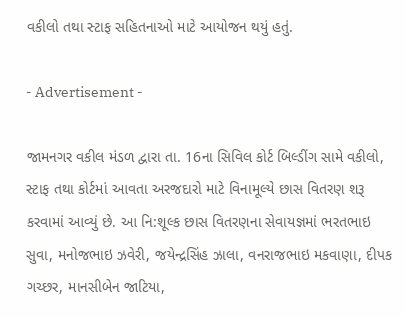વકીલો તથા સ્ટાફ સહિતનાઓ માટે આયોજન થયું હતું.

- Advertisement -

જામનગર વકીલ મંડળ દ્વારા તા. 16ના સિવિલ કોર્ટ બિલ્ડીંગ સામે વકીલો, સ્ટાફ તથા કોર્ટમાં આવતા અરજદારો માટે વિનામૂલ્યે છાસ વિતરણ શરૂ કરવામાં આવ્યું છે. આ નિ:શૂલ્ક છાસ વિતરણના સેવાયજ્ઞમાં ભરતભાઇ સુવા, મનોજભાઇ ઝવેરી, જયેન્દ્રસિંહ ઝાલા, વનરાજભાઇ મકવાણા, દીપક ગચ્છર, માનસીબેન જાટિયા,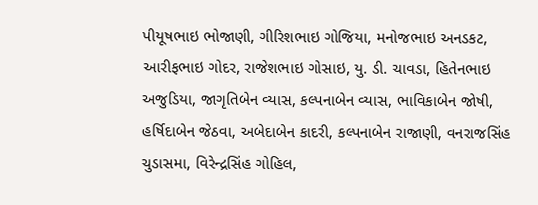પીયૂષભાઇ ભોજાણી, ગીરિશભાઇ ગોજિયા, મનોજભાઇ અનડકટ, આરીફભાઇ ગોદર, રાજેશભાઇ ગોસાઇ, યુ. ડી. ચાવડા, હિતેનભાઇ અજુડિયા, જાગૃતિબેન વ્યાસ, કલ્પનાબેન વ્યાસ, ભાવિકાબેન જોષી, હર્ષિદાબેન જેઠવા, અબેદાબેન કાદરી, કલ્પનાબેન રાજાણી, વનરાજસિંહ ચુડાસમા, વિરેન્દ્રસિંહ ગોહિલ,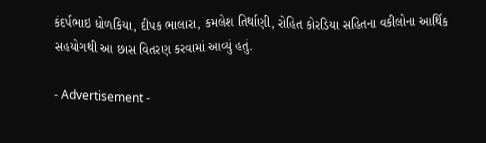કંદર્પભાઇ ધોળકિયા, દીપક ભાલારા, કમલેશ તિર્થાણી, રોહિત કોરડિયા સહિતના વકીલોના આર્થિક સહયોગથી આ છાસ વિતરણ કરવામાં આવ્યું હતું.

- Advertisement -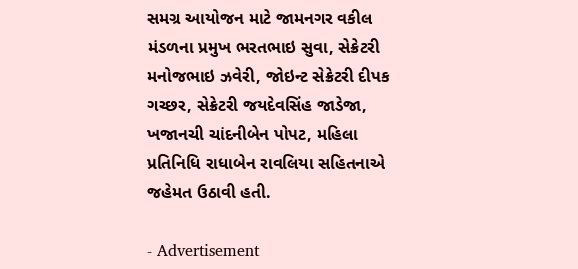સમગ્ર આયોજન માટે જામનગર વકીલ મંડળના પ્રમુખ ભરતભાઇ સુવા, સેક્રેટરી મનોજભાઇ ઝવેરી, જોઇન્ટ સેક્રેટરી દીપક ગચ્છર, સેક્રેટરી જયદેવસિંહ જાડેજા, ખજાનચી ચાંદનીબેન પોપટ, મહિલા પ્રતિનિધિ રાધાબેન રાવલિયા સહિતનાએ જહેમત ઉઠાવી હતી.

- Advertisement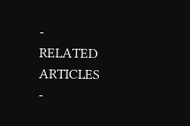-
RELATED ARTICLES
-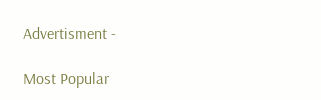Advertisment -

Most Popular